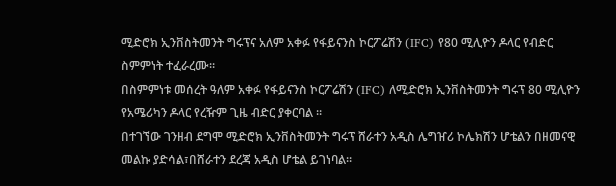ሚድሮክ ኢንቨስትመንት ግሩፕና አለም አቀፉ የፋይናንስ ኮርፖሬሽን (IFC) የ80 ሚሊዮን ዶላር የብድር ስምምነት ተፈራረሙ።
በስምምነቱ መሰረት ዓለም አቀፉ የፋይናንስ ኮርፖሬሽን (IFC) ለሚድሮክ ኢንቨስትመንት ግሩፕ 80 ሚሊዮን የአሜሪካን ዶላር የረዥም ጊዜ ብድር ያቀርባል ።
በተገኘው ገንዘብ ደግሞ ሚድሮክ ኢንቨስትመንት ግሩፕ ሸራተን አዲስ ሌግዠሪ ኮሌክሽን ሆቴልን በዘመናዊ መልኩ ያድሳል፣በሸራተን ደረጃ አዲስ ሆቴል ይገነባል።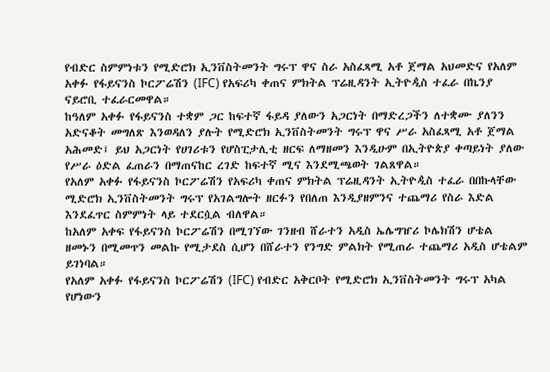የብድር ስምምነቱን የሚድሮክ ኢንቨስትመንት ግሩፕ ዋና ስራ አስፈጻሚ አቶ ጀማል አህመድና የአለም አቀፉ የፋይናንስ ኮርፖሬሽን (IFC) የአፍሪካ ቀጠና ምክትል ፕሬዚዳንት ኢትዮዺስ ተፈራ በኬንያ ናይሮቢ ተፈራርመዋል።
ከዓለም አቀፉ የፋይናንስ ተቋም ጋር ከፍተኛ ፋይዳ ያለውን አጋርነት በማድረጋችን ለተቋሙ ያለንን አድናቆት መግለጽ እንወዳለን ያሉት የሚድሮክ ኢንቨስትመንት ግሩፕ ዋና ሥራ አስፈጻሚ አቶ ጀማል አሕመድ፤ ይህ አጋርነት የሀገሪቱን የሆስፒታሊቲ ዘርፍ ለማዘመን እንዲሁም በኢትዮጵያ ቀጣይነት ያለው የሥራ ዕድል ፈጠራን በማጠናከር ረገድ ከፍተኛ ሚና እንደሚጫወት ገልጸዋል።
የአለም አቀፉ የፋይናንስ ኮርፖሬሽን የአፍሪካ ቀጠና ምክትል ፕሬዚዳንት ኢትዮዺስ ተፈራ በበኩላቸው ሚድሮክ ኢንቨስትመንት ግሩፕ የአገልግሎት ዘርፉን የበለጠ እንዲያዘምንና ተጨማሪ የስራ እድል እንደፈጥር ስምምነት ላይ ተደርሷል ብለዋል።
ከአለም አቀፍ የፋይናንስ ኮርፖሬሽን በሚገኘው ገንዘብ ሸራተን አዲስ ኤሌግዠሪ ኮሌክሽን ሆቴል ዘመኑን በሚመጥን መልኩ የሚታደስ ሲሆን በሸራተን የንግድ ምልክት የሚጠራ ተጨማሪ አዲስ ሆቴልም ይገነባል።
የአለም አቀፉ የፋይናንስ ኮርፖሬሽን (IFC) የብድር አቅርቦት የሚድሮክ ኢንቨስትመንት ግሩፕ አካል የሆነውን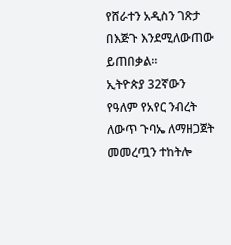የሸራተን አዲስን ገጽታ በእጅጉ እንደሚለውጠው ይጠበቃል።
ኢትዮጵያ 32ኛውን የዓለም የአየር ንብረት ለውጥ ጉባኤ ለማዘጋጀት መመረጧን ተከትሎ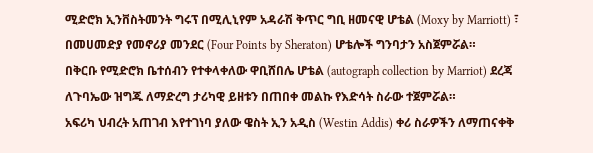ሚድሮክ ኢንቨስትመንት ግሩፕ በሚሊኒየም አዳራሽ ቅጥር ግቢ ዘመናዊ ሆቴል (Moxy by Marriott) ፣ በመሀመድያ የመኖሪያ መንደር (Four Points by Sheraton) ሆቴሎች ግንባታን አስጀምሯል።
በቅርቡ የሚድሮክ ቤተሰብን የተቀላቀለው ዋቢሸበሌ ሆቴል (autograph collection by Marriot) ደረጃ ለጉባኤው ዝግጁ ለማድረግ ታሪካዊ ይዘቱን በጠበቀ መልኩ የእድሳት ስራው ተጀምሯል።
አፍሪካ ህብረት አጠገብ እየተገነባ ያለው ዌስት ኢን አዲስ (Westin Addis) ቀሪ ስራዎችን ለማጠናቀቅ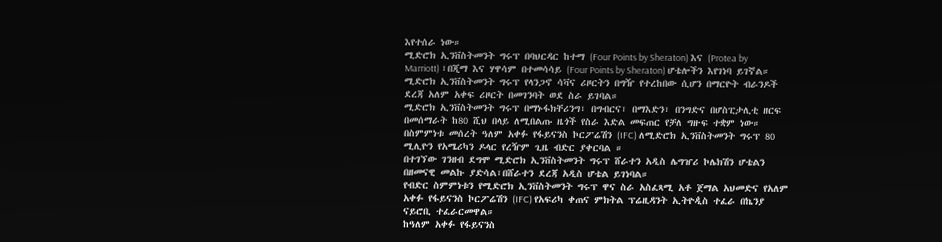እየተሰራ ነው።
ሚድሮክ ኢንቨስትመንት ግሩፕ በባህርዳር ከተማ (Four Points by Sheraton) እና (Protea by Marriott) ፣በጂማ እና ሃዋሳም በተመሳሳይ (Four Points by Sheraton) ሆቴሎችን እየገነባ ይገኛል።
ሚድሮክ ኢንቨስትመንት ግሩፕ የላንጋኖ ሳቫና ሪዞርትን በግዥ የተረከበው ሲሆን በማርዮት ብራንዶች ደረጃ አለም አቀፍ ሪዞርት በመገንባት ወደ ስራ ይገባል።
ሚድሮክ ኢንቨስትመንት ግሩፕ በማኑፋክቸሪንግ፣ በግብርና፣ በማእድን፣ በንግድና በሆስፒታሊቲ ዘርፍ በመሰማራት ከ80 ሺህ በላይ ለሚበልጡ ዜጎች የስራ እድል መፍጠር የቻለ ግዙፍ ተቋም ነው።
በስምምነቱ መሰረት ዓለም አቀፉ የፋይናንስ ኮርፖሬሽን (IFC) ለሚድሮክ ኢንቨስትመንት ግሩፕ 80 ሚሊዮን የአሜሪካን ዶላር የረዥም ጊዜ ብድር ያቀርባል ።
በተገኘው ገንዘብ ደግሞ ሚድሮክ ኢንቨስትመንት ግሩፕ ሸራተን አዲስ ሌግዠሪ ኮሌክሽን ሆቴልን በዘመናዊ መልኩ ያድሳል፣በሸራተን ደረጃ አዲስ ሆቴል ይገነባል።
የብድር ስምምነቱን የሚድሮክ ኢንቨስትመንት ግሩፕ ዋና ስራ አስፈጻሚ አቶ ጀማል አህመድና የአለም አቀፉ የፋይናንስ ኮርፖሬሽን (IFC) የአፍሪካ ቀጠና ምክትል ፕሬዚዳንት ኢትዮዺስ ተፈራ በኬንያ ናይሮቢ ተፈራርመዋል።
ከዓለም አቀፉ የፋይናንስ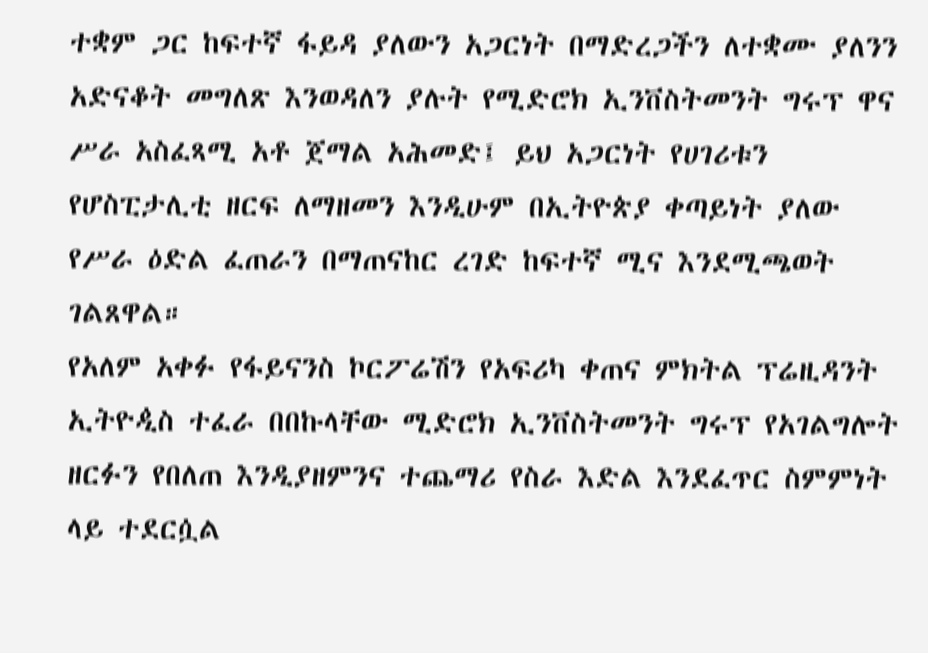ተቋም ጋር ከፍተኛ ፋይዳ ያለውን አጋርነት በማድረጋችን ለተቋሙ ያለንን አድናቆት መግለጽ እንወዳለን ያሉት የሚድሮክ ኢንቨስትመንት ግሩፕ ዋና ሥራ አስፈጻሚ አቶ ጀማል አሕመድ፤ ይህ አጋርነት የሀገሪቱን የሆስፒታሊቲ ዘርፍ ለማዘመን እንዲሁም በኢትዮጵያ ቀጣይነት ያለው የሥራ ዕድል ፈጠራን በማጠናከር ረገድ ከፍተኛ ሚና እንደሚጫወት ገልጸዋል።
የአለም አቀፉ የፋይናንስ ኮርፖሬሽን የአፍሪካ ቀጠና ምክትል ፕሬዚዳንት ኢትዮዺስ ተፈራ በበኩላቸው ሚድሮክ ኢንቨስትመንት ግሩፕ የአገልግሎት ዘርፉን የበለጠ እንዲያዘምንና ተጨማሪ የስራ እድል እንደፈጥር ስምምነት ላይ ተደርሷል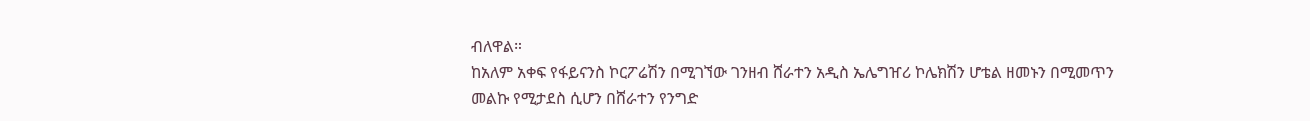ብለዋል።
ከአለም አቀፍ የፋይናንስ ኮርፖሬሽን በሚገኘው ገንዘብ ሸራተን አዲስ ኤሌግዠሪ ኮሌክሽን ሆቴል ዘመኑን በሚመጥን መልኩ የሚታደስ ሲሆን በሸራተን የንግድ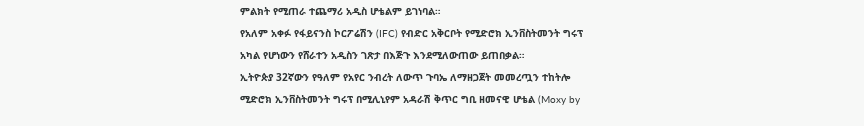ምልክት የሚጠራ ተጨማሪ አዲስ ሆቴልም ይገነባል።
የአለም አቀፉ የፋይናንስ ኮርፖሬሽን (IFC) የብድር አቅርቦት የሚድሮክ ኢንቨስትመንት ግሩፕ አካል የሆነውን የሸራተን አዲስን ገጽታ በእጅጉ እንደሚለውጠው ይጠበቃል።
ኢትዮጵያ 32ኛውን የዓለም የአየር ንብረት ለውጥ ጉባኤ ለማዘጋጀት መመረጧን ተከትሎ ሚድሮክ ኢንቨስትመንት ግሩፕ በሚሊኒየም አዳራሽ ቅጥር ግቢ ዘመናዊ ሆቴል (Moxy by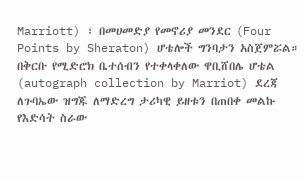Marriott) ፣ በመሀመድያ የመኖሪያ መንደር (Four Points by Sheraton) ሆቴሎች ግንባታን አስጀምሯል።
በቅርቡ የሚድሮክ ቤተሰብን የተቀላቀለው ዋቢሸበሌ ሆቴል (autograph collection by Marriot) ደረጃ ለጉባኤው ዝግጁ ለማድረግ ታሪካዊ ይዘቱን በጠበቀ መልኩ የእድሳት ስራው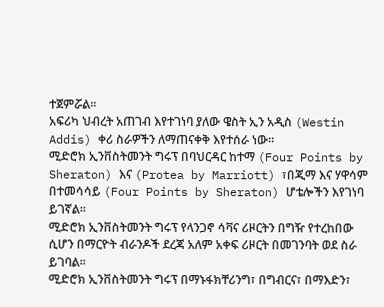ተጀምሯል።
አፍሪካ ህብረት አጠገብ እየተገነባ ያለው ዌስት ኢን አዲስ (Westin Addis) ቀሪ ስራዎችን ለማጠናቀቅ እየተሰራ ነው።
ሚድሮክ ኢንቨስትመንት ግሩፕ በባህርዳር ከተማ (Four Points by Sheraton) እና (Protea by Marriott) ፣በጂማ እና ሃዋሳም በተመሳሳይ (Four Points by Sheraton) ሆቴሎችን እየገነባ ይገኛል።
ሚድሮክ ኢንቨስትመንት ግሩፕ የላንጋኖ ሳቫና ሪዞርትን በግዥ የተረከበው ሲሆን በማርዮት ብራንዶች ደረጃ አለም አቀፍ ሪዞርት በመገንባት ወደ ስራ ይገባል።
ሚድሮክ ኢንቨስትመንት ግሩፕ በማኑፋክቸሪንግ፣ በግብርና፣ በማእድን፣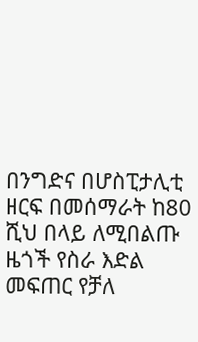በንግድና በሆስፒታሊቲ ዘርፍ በመሰማራት ከ80 ሺህ በላይ ለሚበልጡ ዜጎች የስራ እድል መፍጠር የቻለ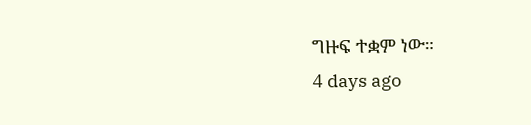ግዙፍ ተቋም ነው።
4 days ago